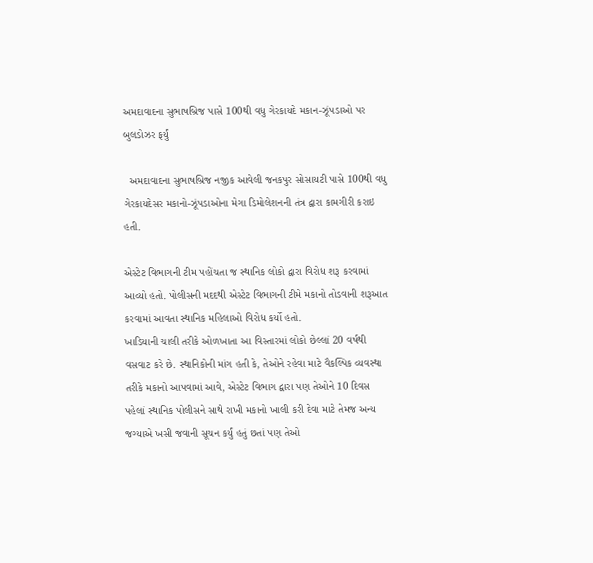અમદાવાદના સુભાષબ્રિજ પાસે 100થી વધુ ગેરકાયદે મકાન-ઝૂંપડાઓ પર બુલડોઝર ફર્યું

  અમદાવાદના સુભાષબ્રિજ નજીક આવેલી જનકપુર સોસાયટી પાસે 100થી વધુ ગેરકાયદેસર મકાનો-ઝૂંપડાઓના મેગા ડિમોલેશનની તંત્ર દ્વારા કામગીરી કરાઇ હતી.

એસ્ટેટ વિભાગની ટીમ પહોંચતા જ સ્થાનિક લોકો દ્વારા વિરોધ શરૂ કરવામાં આવ્યો હતો. પોલીસની મદદથી એસ્ટેટ વિભાગની ટીમે મકાનો તોડવાની શરૂઆત કરવામાં આવતા સ્થાનિક મહિલાઓ વિરોધ કર્યો હતો.
ખાડિયાની ચાલી તરીકે ઓળખાતા આ વિસ્તારમાં લોકો છેલ્લાં 20 વર્ષથી વસવાટ કરે છે. સ્થાનિકોની માંગ હતી કે, તેઓને રહેવા માટે વૈકલ્પિક વ્યવસ્થા તરીકે મકાનો આપવામાં આવે, એસ્ટેટ વિભાગ દ્વારા પણ તેઓને 10 દિવસ પહેલાં સ્થાનિક પોલીસને સાથે રાખી મકાનો ખાલી કરી દેવા માટે તેમજ અન્ય જગ્યાએ ખસી જવાની સૂચન કર્યું હતું છતાં પણ તેઓ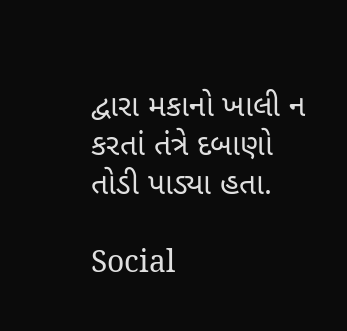દ્વારા મકાનો ખાલી ન કરતાં તંત્રે દબાણો તોડી પાડ્યા હતા.

Social